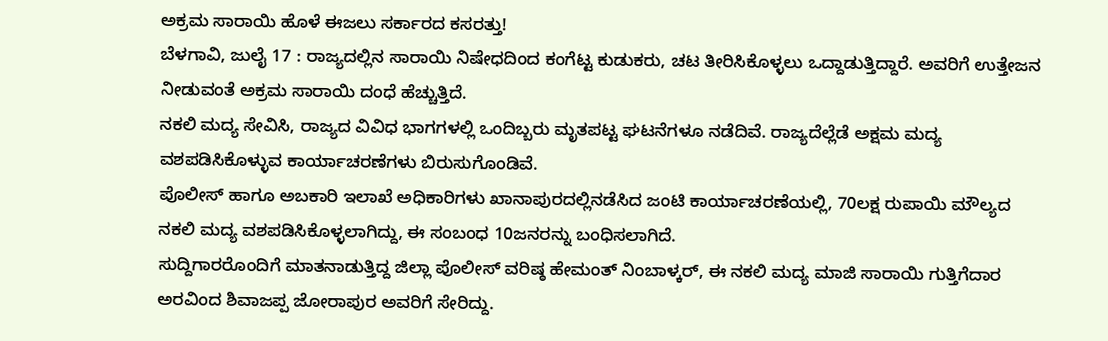ಅಕ್ರಮ ಸಾರಾಯಿ ಹೊಳೆ ಈಜಲು ಸರ್ಕಾರದ ಕಸರತ್ತು!
ಬೆಳಗಾವಿ, ಜುಲೈ 17 : ರಾಜ್ಯದಲ್ಲಿನ ಸಾರಾಯಿ ನಿಷೇಧದಿಂದ ಕಂಗೆಟ್ಟ ಕುಡುಕರು, ಚಟ ತೀರಿಸಿಕೊಳ್ಳಲು ಒದ್ದಾಡುತ್ತಿದ್ದಾರೆ. ಅವರಿಗೆ ಉತ್ತೇಜನ ನೀಡುವಂತೆ ಅಕ್ರಮ ಸಾರಾಯಿ ದಂಧೆ ಹೆಚ್ಚುತ್ತಿದೆ.
ನಕಲಿ ಮದ್ಯ ಸೇವಿಸಿ, ರಾಜ್ಯದ ವಿವಿಧ ಭಾಗಗಳಲ್ಲಿ ಒಂದಿಬ್ಬರು ಮೃತಪಟ್ಟ ಘಟನೆಗಳೂ ನಡೆದಿವೆ. ರಾಜ್ಯದೆಲ್ಲೆಡೆ ಅಕ್ಷಮ ಮದ್ಯ ವಶಪಡಿಸಿಕೊಳ್ಳುವ ಕಾರ್ಯಾಚರಣೆಗಳು ಬಿರುಸುಗೊಂಡಿವೆ.
ಪೊಲೀಸ್ ಹಾಗೂ ಅಬಕಾರಿ ಇಲಾಖೆ ಅಧಿಕಾರಿಗಳು ಖಾನಾಪುರದಲ್ಲಿನಡೆಸಿದ ಜಂಟಿ ಕಾರ್ಯಾಚರಣೆಯಲ್ಲಿ, 70ಲಕ್ಷ ರುಪಾಯಿ ಮೌಲ್ಯದ ನಕಲಿ ಮದ್ಯ ವಶಪಡಿಸಿಕೊಳ್ಳಲಾಗಿದ್ದು, ಈ ಸಂಬಂಧ 10ಜನರನ್ನು ಬಂಧಿಸಲಾಗಿದೆ.
ಸುದ್ದಿಗಾರರೊಂದಿಗೆ ಮಾತನಾಡುತ್ತಿದ್ದ ಜಿಲ್ಲಾ ಪೊಲೀಸ್ ವರಿಷ್ಠ ಹೇಮಂತ್ ನಿಂಬಾಳ್ಕರ್, ಈ ನಕಲಿ ಮದ್ಯ ಮಾಜಿ ಸಾರಾಯಿ ಗುತ್ತಿಗೆದಾರ ಅರವಿಂದ ಶಿವಾಜಪ್ಪ ಜೋರಾಪುರ ಅವರಿಗೆ ಸೇರಿದ್ದು.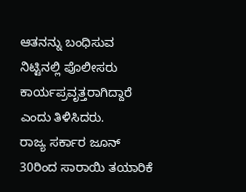ಆತನನ್ನು ಬಂಧಿಸುವ ನಿಟ್ಟಿನಲ್ಲಿ ಪೊಲೀಸರು ಕಾರ್ಯಪ್ರವೃತ್ತರಾಗಿದ್ದಾರೆ ಎಂದು ತಿಳಿಸಿದರು.
ರಾಜ್ಯ ಸರ್ಕಾರ ಜೂನ್ 30ರಿಂದ ಸಾರಾಯಿ ತಯಾರಿಕೆ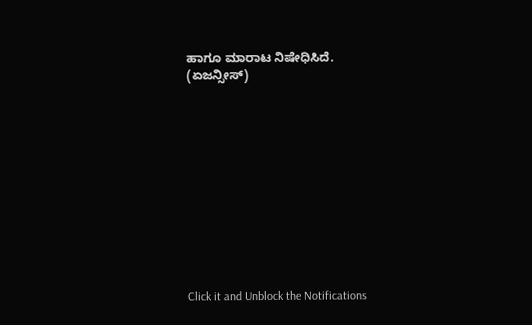ಹಾಗೂ ಮಾರಾಟ ನಿಷೇಧಿಸಿದೆ.
(ಏಜನ್ಸೀಸ್)












Click it and Unblock the Notifications